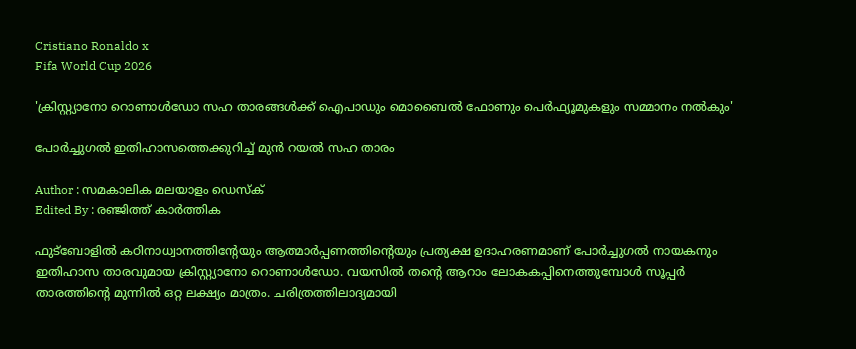Cristiano Ronaldo x
Fifa World Cup 2026

'ക്രിസ്റ്റ്യാനോ റൊണാൾഡോ സഹ താരങ്ങൾക്ക് ഐപാഡും മൊബൈൽ ഫോണും പെർഫ്യൂമുകളും സമ്മാനം നൽകും'

പോർച്ചുഗൽ ഇതിഹാസത്തെക്കുറിച്ച് മുൻ റയൽ സഹ താരം

Author : സമകാലിക മലയാളം ഡെസ്ക്
Edited By : രഞ്ജിത്ത് കാർത്തിക

ഫുട്ബോളിൽ കഠിനാധ്വാനത്തിന്റേയും ആത്മാർപ്പണത്തിന്റെയും പ്രത്യക്ഷ ഉദാഹരണമാണ് പോർച്ചുഗൽ നായകനും ഇതിഹാസ താരവുമായ ക്രിസ്റ്റ്യാനോ റൊണാൾഡോ. വയസിൽ തന്റെ ആറാം ലോകകപ്പിനെത്തുമ്പോൾ സൂപ്പർ താരത്തിന്റെ മുന്നിൽ ഒറ്റ ലക്ഷ്യം മാത്രം. ചരിത്രത്തിലാദ്യമായി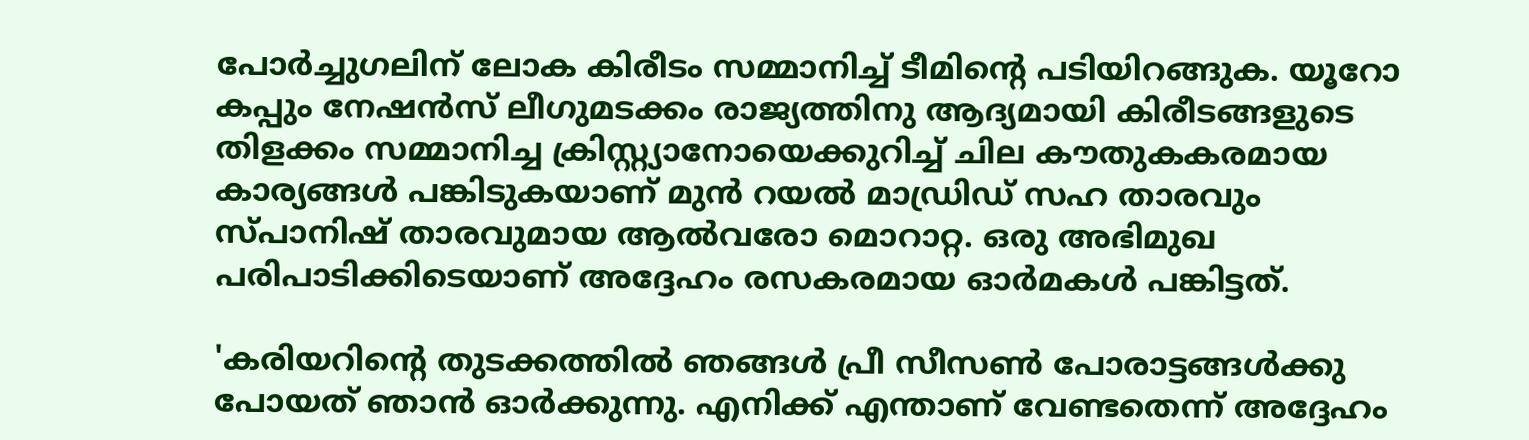പോർച്ചുഗലിന് ലോക കിരീടം സമ്മാനിച്ച് ടീമിന്റെ പടിയിറങ്ങുക. യൂറോ കപ്പും നേഷൻസ് ലീഗുമടക്കം രാജ്യത്തിനു ആദ്യമായി കിരീടങ്ങളുടെ തിളക്കം സമ്മാനിച്ച ക്രിസ്റ്റ്യാനോയെക്കുറിച്ച് ചില കൗതുകകരമായ കാര്യങ്ങൾ പങ്കിടുകയാണ് മുൻ റയൽ മാഡ്രി‍ഡ് സഹ താരവും സ്പാനിഷ് താരവുമായ ആൽവരോ മൊറാറ്റ. ഒരു അഭിമുഖ പരിപാടിക്കിടെയാണ് അദ്ദേഹം രസകരമായ ഓർമകൾ പങ്കിട്ടത്.

'കരിയറിന്റെ തുടക്കത്തിൽ ഞങ്ങൾ പ്രീ സീസൺ പോരാട്ടങ്ങൾക്കു പോയത് ഞാൻ ഓർക്കുന്നു. എനിക്ക് എന്താണ് വേണ്ടതെന്ന് അദ്ദേഹം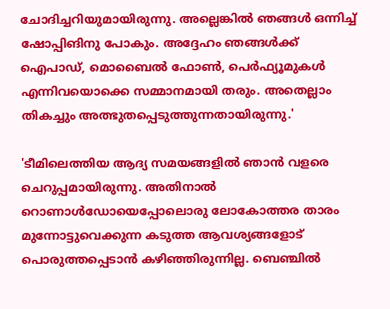ചോദിച്ചറിയുമായിരുന്നു. അല്ലെങ്കിൽ ഞങ്ങൾ ഒന്നിച്ച് ഷോപ്പിങിനു പോകും. അദ്ദേഹം ഞങ്ങൾക്ക് ഐപാഡ്, മൊബൈൽ ഫോൺ, പെർഫ്യൂമുകൾ എന്നിവയൊക്കെ സമ്മാനമായി തരും. അതെല്ലാം തികച്ചും അത്ഭുതപ്പെടുത്തുന്നതായിരുന്നു.'

'ടീമിലെത്തിയ ആദ്യ സമയങ്ങളിൽ ഞാൻ വളരെ ചെറുപ്പമായിരുന്നു. അതിനാൽ റൊണാൾഡോയെപ്പോലൊരു ലോകോത്തര താരം മുന്നോട്ടുവെക്കുന്ന കടുത്ത ആവശ്യങ്ങളോട് പൊരുത്തപ്പെടാൻ കഴിഞ്ഞിരുന്നില്ല. ബെഞ്ചിൽ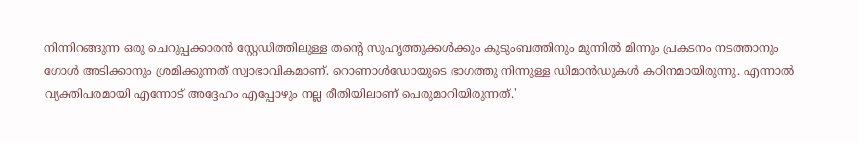നിന്നിറങ്ങുന്ന ഒരു ചെറുപ്പക്കാരൻ സ്റ്റേഡിത്തിലുള്ള തന്റെ സുഹൃത്തുക്കൾക്കും കുടുംബത്തിനും മുന്നിൽ മിന്നും പ്രകടനം നടത്താനും ഗോൾ അടിക്കാനും ശ്രമിക്കുന്നത് സ്വാഭാവികമാണ്. റൊണാൾഡോയുടെ ഭാഗത്തു നിന്നുള്ള ഡിമാൻഡുകൾ കഠിനമായിരുന്നു. എന്നാൽ വ്യക്തിപരമായി എന്നോട് അദ്ദേഹം എപ്പോഴും നല്ല രീതിയിലാണ് പെരുമാറിയിരുന്നത്.'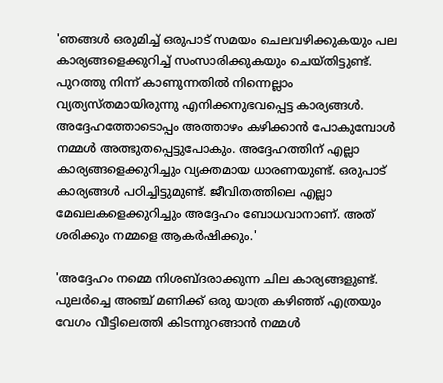'ഞങ്ങൾ ഒരുമിച്ച് ഒരുപാട് സമയം ചെലവഴിക്കുകയും പല കാര്യങ്ങളെക്കുറിച്ച് സംസാരിക്കുകയും ചെയ്തിട്ടുണ്ട്. പുറത്തു നിന്ന് കാണുന്നതിൽ നിന്നെല്ലാം വ്യത്യസ്തമായിരുന്നു എനിക്കനുഭവപ്പെട്ട കാര്യങ്ങൾ. അദ്ദേഹത്തോടൊപ്പം അത്താഴം കഴിക്കാൻ പോകുമ്പോൾ നമ്മൾ അത്ഭുതപ്പെട്ടുപോകും. അദ്ദേഹത്തിന് എല്ലാ കാര്യങ്ങളെക്കുറിച്ചും വ്യക്തമായ ധാരണയുണ്ട്. ഒരുപാട് കാര്യങ്ങൾ പഠിച്ചിട്ടുമുണ്ട്. ജീവിതത്തിലെ എല്ലാ മേഖലകളെക്കുറിച്ചും അദ്ദേഹം ബോധവാനാണ്. അത് ശരിക്കും നമ്മളെ ആകർഷിക്കും.'

'അദ്ദേഹം നമ്മെ നിശബ്ദരാക്കുന്ന ചില കാര്യങ്ങളുണ്ട്. പുലർച്ചെ അഞ്ച് മണിക്ക് ഒരു യാത്ര കഴിഞ്ഞ് എത്രയും വേഗം വീട്ടിലെത്തി കിടന്നുറങ്ങാൻ നമ്മൾ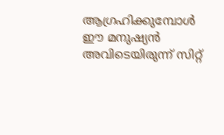ആഗ്രഹിക്കുമ്പോൾ ഈ മനുഷ്യൻ അവിടെയിരുന്ന് സിറ്റ്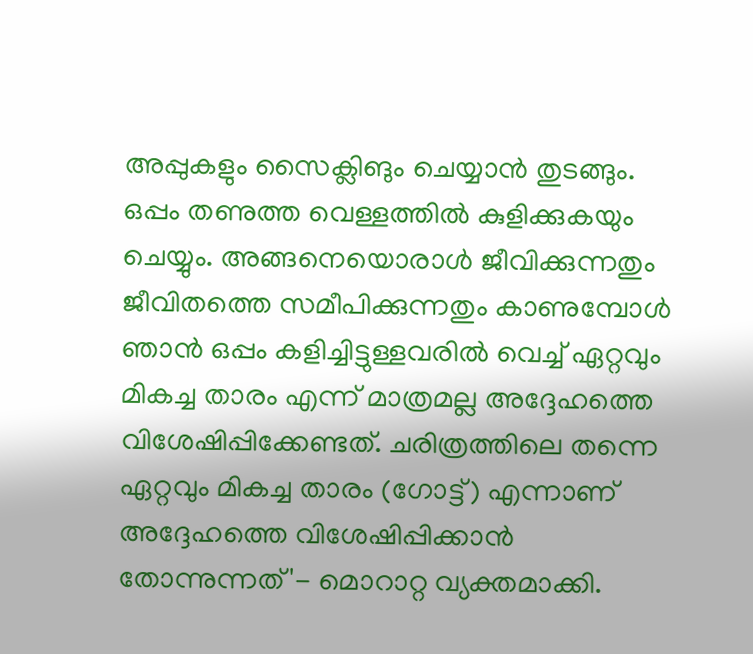അപ്പുകളും സൈക്ലിങും ചെയ്യാൻ തുടങ്ങും. ഒപ്പം തണുത്ത വെള്ളത്തിൽ കുളിക്കുകയും ചെയ്യും. അങ്ങനെയൊരാൾ ജീവിക്കുന്നതും ജീവിതത്തെ സമീപിക്കുന്നതും കാണുമ്പോൾ ഞാൻ ഒപ്പം കളിച്ചിട്ടുള്ളവരിൽ വെച്ച് ഏറ്റവും മികച്ച താരം എന്ന് മാത്രമല്ല അദ്ദേഹത്തെ വിശേഷിപ്പിക്കേണ്ടത്. ചരിത്രത്തിലെ തന്നെ ഏറ്റവും മികച്ച താരം (ഗോട്ട്) എന്നാണ് അദ്ദേഹത്തെ വിശേഷിപ്പിക്കാൻ തോന്നുന്നത്'- മൊറാറ്റ വ്യക്തമാക്കി.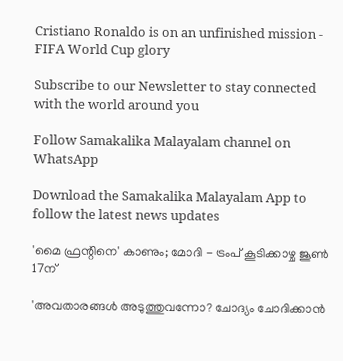Cristiano Ronaldo is on an unfinished mission - FIFA World Cup glory

Subscribe to our Newsletter to stay connected with the world around you

Follow Samakalika Malayalam channel on WhatsApp

Download the Samakalika Malayalam App to follow the latest news updates

'മൈ ഫ്രന്റിനെ' കാണും; മോദി - ട്രംപ് കൂടിക്കാഴ്ച ജൂണ്‍ 17ന്

'അവതാരങ്ങള്‍ അടുത്തുവന്നോ? ചോദ്യം ചോദിക്കാന്‍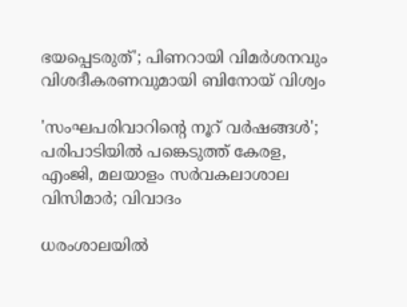ഭയപ്പെടരുത്'; പിണറായി വിമര്‍ശനവും വിശദീകരണവുമായി ബിനോയ് വിശ്വം

'സംഘപരിവാറിന്റെ നൂറ് വര്‍ഷങ്ങള്‍'; പരിപാടിയില്‍ പങ്കെടുത്ത് കേരള, എംജി, മലയാളം സര്‍വകലാശാല വിസിമാര്‍; വിവാദം

ധരംശാലയില്‍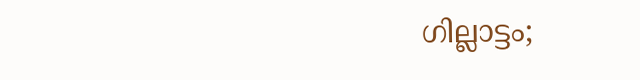ഗില്ലാട്ടം;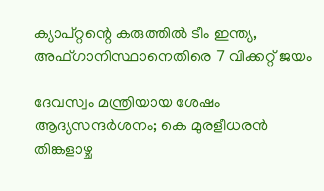ക്യാപ്റ്റന്റെ കരുത്തില്‍ ടീം ഇന്ത്യ, അഫ്ഗാനിസ്ഥാനെതിരെ 7 വിക്കറ്റ് ജയം

ദേവസ്വം മന്ത്രിയായ ശേഷം ആദ്യസന്ദര്‍ശനം; കെ മുരളീധരന്‍ തിങ്കളാഴ്ച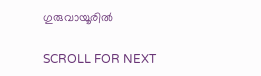ഗുരുവായൂരില്‍

SCROLL FOR NEXT